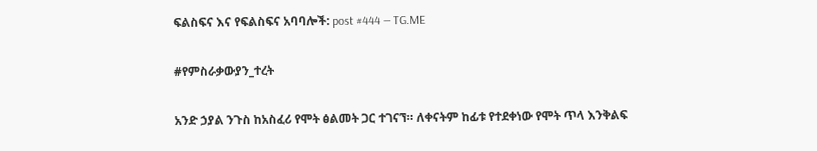ፍልስፍና እና የፍልስፍና አባባሎች: post #444 — TG.ME

#የምስራቃውያን_ተረት

አንድ ኃያል ንጉስ ከአስፈሪ የሞት ፅልመት ጋር ተገናኘ። ለቀናትም ከፊቱ የተደቀነው የሞት ጥላ እንቅልፍ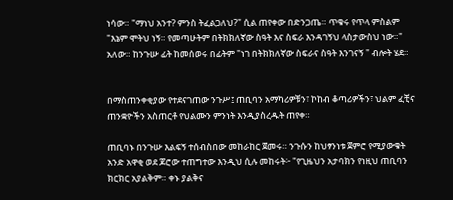ነሳው። "ማነህ አንተ? ምንስ ትፈልጋለህ?" ሲል ጠየቀው በድንጋጤ። ጥቁሩ የጥላ ምስልም "እኔም ሞትህ ነኝ። የመጣሁትም በትክክለኛው ስዓት እና ስፍራ እንዳገኝህ ላስታውስህ ነው።" አለው። ከንጉሡ ፊት ከመሰወሩ በፊትም "ነገ በትክክለኛው ስፍራና ስዓት እንገናኝ " ብሎት ሄደ።


በማስጠንቀቂያው የተደናገጠው ንጉሥ፤ ጠቢባን አማካሪዎቹን፣ ኮከብ ቆጣሪዎችን፣ ህልም ፈቺና ጠንቋዮችን አስጠርቶ የህልሙን ምንነት እንዲያስረዱት ጠየቀ።

ጠቢባኑ በንጉሡ እልፍኝ ተሰብስበው መከራከር ጀመሩ። ንጉሱን ከህፃንነቱ ጀምሮ የሚያውቁት አንድ አዋቂ ወደ ጆሮው ተጠግተው እንዲህ ሲሉ መከሩት፦ "የጊዜህን አታባክን የነዚህ ጠቢባን ክርክር አያልቅም። ቀኑ ያልቅና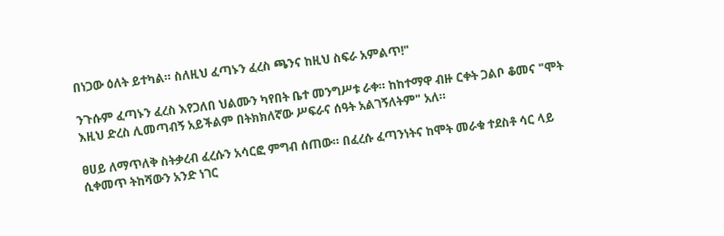በነጋው ዕለት ይተካል። ስለዚህ ፈጣኑን ፈረስ ጫንና ከዚህ ስፍራ አምልጥ!"

ንጉሱም ፈጣኑን ፈረስ እየጋለበ ህልሙን ካየበት ቤተ መንግሥቱ ራቀ። ከከተማዋ ብዙ ርቀት ጋልቦ ቆመና "ሞት እዚህ ድረስ ሊመጣብኝ አይችልም በትክክለኛው ሥፍራና ሰዓት አልገኝለትም" አለ።

ፀሀይ ለማጥለቅ ስትቃረብ ፈረሱን አሳርፎ ምግብ ሰጠው። በፈረሱ ፈጣንነትና ከሞት መራቁ ተደስቶ ሳር ላይ ሲቀመጥ ትከሻውን አንድ ነገር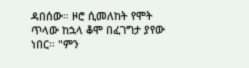ዳበሰው። ዞሮ ሲመለከት የሞት ጥላው ከኋላ ቆሞ በፈገግታ ያየው ነበር። "ምን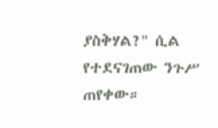ያስቅሃል?" ሲል የተደናገጠው ንጉሥ ጠየቀው።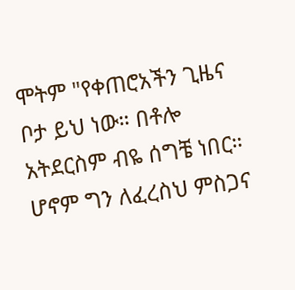ሞትም "የቀጠሮአችን ጊዜና ቦታ ይህ ነው። በቶሎ አትደርስም ብዬ ሰግቼ ነበር። ሆኖም ግን ለፈረስህ ምስጋና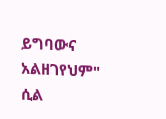ይግባውና አልዘገየህም" ሲል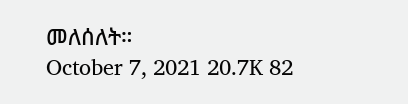መለሰለት።
October 7, 2021 20.7K 82